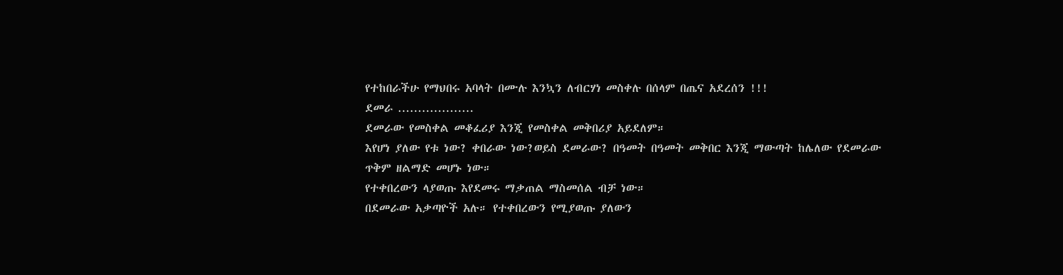የተከበራችሁ የማህበሩ አባላት በሙሉ እንኳን ለብርሃነ መስቀሉ በሰላም በጤና አደረሰን !!!
ደመራ ...................
ደመራው የመስቀል መቆፈሪያ እንጂ የመስቀል መቅበሪያ አይደለም።
እየሆነ ያለው የቱ ነው? ቀበራው ነው?ወይስ ደመራው? በዓመት በዓመት መቅበር እንጂ ማውጣት ከሌለው የደመራው ጥቅም ዘልማድ መሆኑ ነው።
የተቀበረውን ላያወጡ እየደመሩ ማቃጠል ማስመሰል ብቻ ነው።
በደመራው አቃጣዮች አሉ። የተቀበረውን የሚያወጡ ያለውን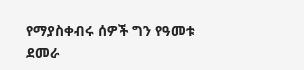የማያስቀብሩ ሰዎች ግን የዓመቱ ደመራ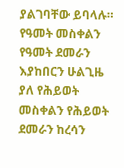ያልገባቸው ይባላሉ።
የዓመት መስቀልን የዓመት ደመራን እያከበርን ሁልጊዜ ያለ የሕይወት መስቀልን የሕይወት ደመራን ከረሳን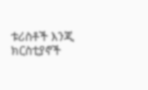ቱሪስቶች እንጂ ክርስቲያኖች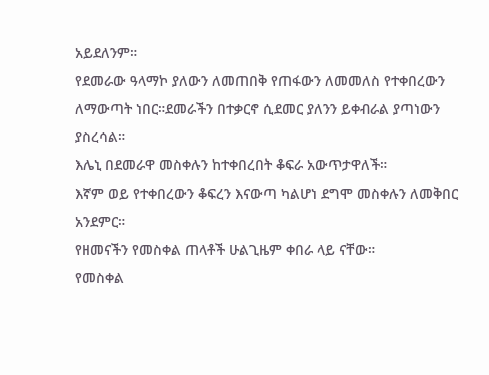አይደለንም።
የደመራው ዓላማኮ ያለውን ለመጠበቅ የጠፋውን ለመመለስ የተቀበረውን ለማውጣት ነበር።ደመራችን በተቃርኖ ሲደመር ያለንን ይቀብራል ያጣነውን ያስረሳል።
እሌኒ በደመራዋ መስቀሉን ከተቀበረበት ቆፍራ አውጥታዋለች።
እኛም ወይ የተቀበረውን ቆፍረን እናውጣ ካልሆነ ደግሞ መስቀሉን ለመቅበር አንደምር።
የዘመናችን የመስቀል ጠላቶች ሁልጊዜም ቀበራ ላይ ናቸው።
የመስቀል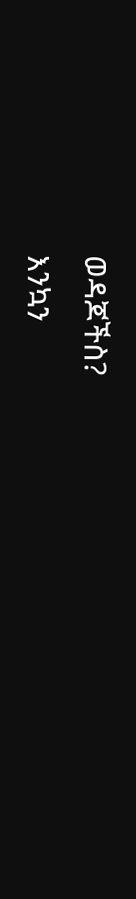ወዳጆችስ?
እንኳን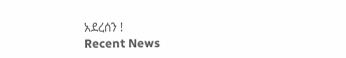አደረሰን !
Recent News